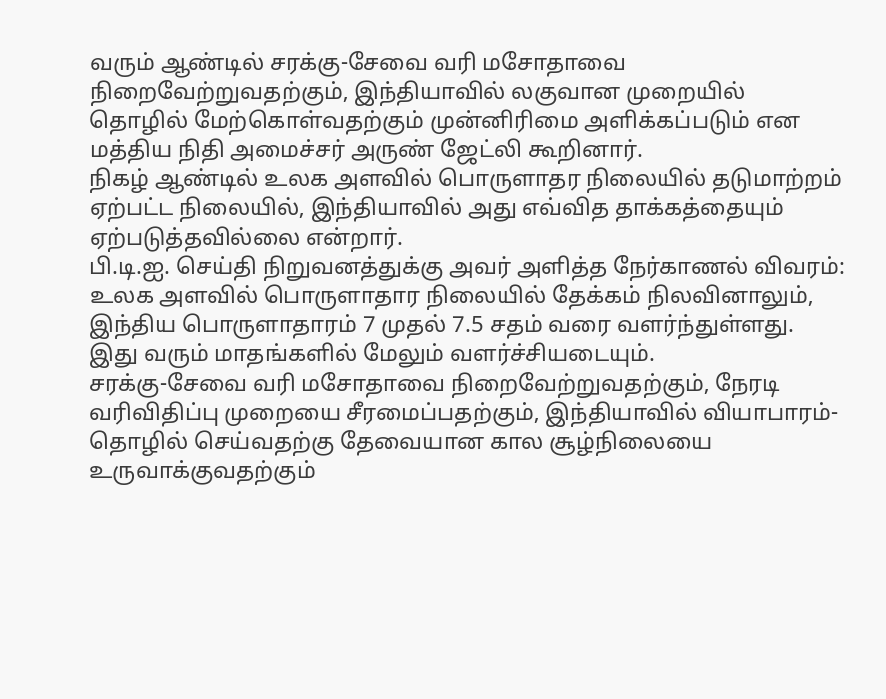வரும் ஆண்டில் சரக்கு-சேவை வரி மசோதாவை நிறைவேற்றுவதற்கும், இந்தியாவில் லகுவான முறையில் தொழில் மேற்கொள்வதற்கும் முன்னிரிமை அளிக்கப்படும் என மத்திய நிதி அமைச்சர் அருண் ஜேட்லி கூறினார்.
நிகழ் ஆண்டில் உலக அளவில் பொருளாதர நிலையில் தடுமாற்றம் ஏற்பட்ட நிலையில், இந்தியாவில் அது எவ்வித தாக்கத்தையும் ஏற்படுத்தவில்லை என்றார்.
பி.டி.ஐ. செய்தி நிறுவனத்துக்கு அவர் அளித்த நேர்காணல் விவரம்:
உலக அளவில் பொருளாதார நிலையில் தேக்கம் நிலவினாலும், இந்திய பொருளாதாரம் 7 முதல் 7.5 சதம் வரை வளர்ந்துள்ளது. இது வரும் மாதங்களில் மேலும் வளர்ச்சியடையும்.
சரக்கு-சேவை வரி மசோதாவை நிறைவேற்றுவதற்கும், நேரடி வரிவிதிப்பு முறையை சீரமைப்பதற்கும், இந்தியாவில் வியாபாரம்-தொழில் செய்வதற்கு தேவையான கால சூழ்நிலையை உருவாக்குவதற்கும்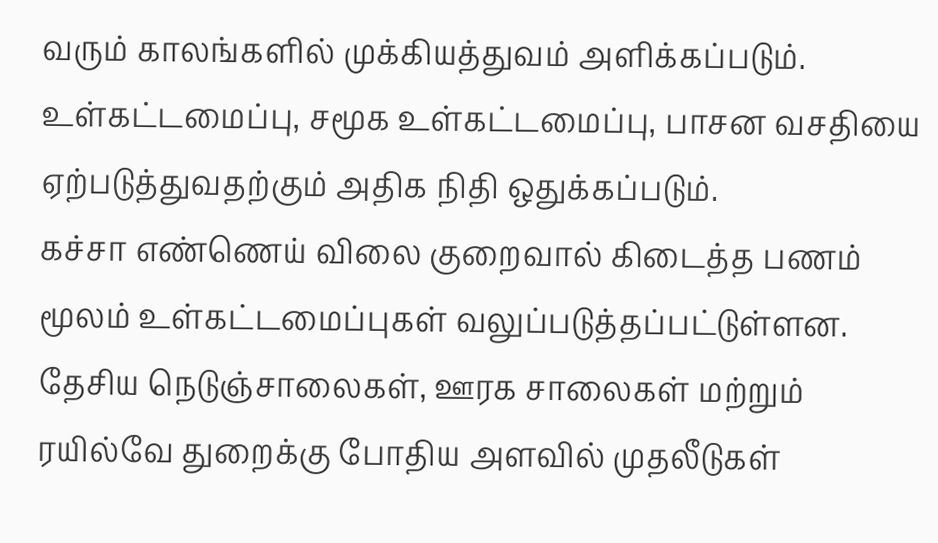வரும் காலங்களில் முக்கியத்துவம் அளிக்கப்படும்.
உள்கட்டமைப்பு, சமூக உள்கட்டமைப்பு, பாசன வசதியை ஏற்படுத்துவதற்கும் அதிக நிதி ஒதுக்கப்படும்.
கச்சா எண்ணெய் விலை குறைவால் கிடைத்த பணம் மூலம் உள்கட்டமைப்புகள் வலுப்படுத்தப்பட்டுள்ளன. தேசிய நெடுஞ்சாலைகள், ஊரக சாலைகள் மற்றும் ரயில்வே துறைக்கு போதிய அளவில் முதலீடுகள்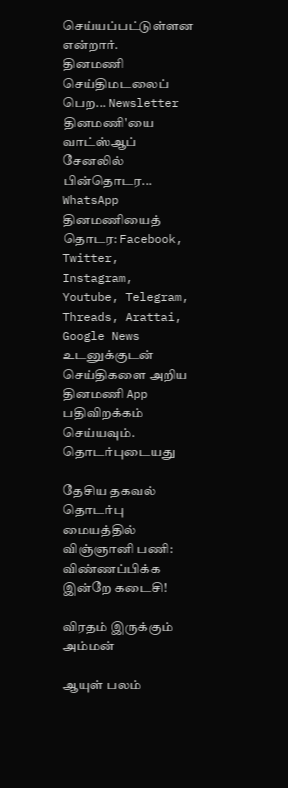செய்யப்பட்டுள்ளன என்றார்.
தினமணி செய்திமடலைப் பெற... Newsletter
தினமணி'யை வாட்ஸ்ஆப் சேனலில் பின்தொடர... WhatsApp
தினமணியைத் தொடர: Facebook, Twitter, Instagram, Youtube, Telegram, Threads, Arattai, Google News
உடனுக்குடன் செய்திகளை அறிய தினமணி App பதிவிறக்கம் செய்யவும்.
தொடர்புடையது

தேசிய தகவல் தொடர்பு மையத்தில் விஞ்ஞானி பணி: விண்ணப்பிக்க இன்றே கடைசி!

விரதம் இருக்கும் அம்மன்

ஆயுள் பலம்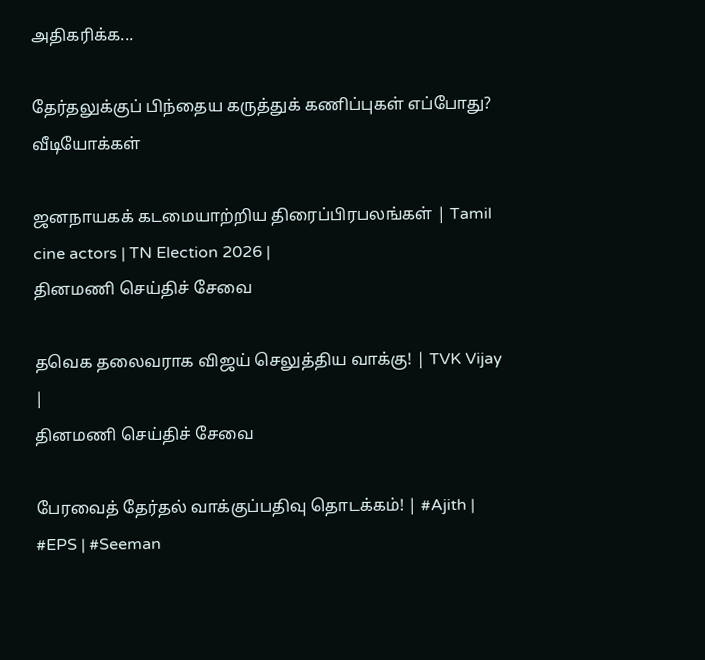அதிகரிக்க...

தேர்தலுக்குப் பிந்தைய கருத்துக் கணிப்புகள் எப்போது?
வீடியோக்கள்

ஜனநாயகக் கடமையாற்றிய திரைப்பிரபலங்கள் | Tamil cine actors | TN Election 2026 |
தினமணி செய்திச் சேவை

தவெக தலைவராக விஜய் செலுத்திய வாக்கு! | TVK Vijay |
தினமணி செய்திச் சேவை

பேரவைத் தேர்தல் வாக்குப்பதிவு தொடக்கம்! | #Ajith | #EPS | #Seeman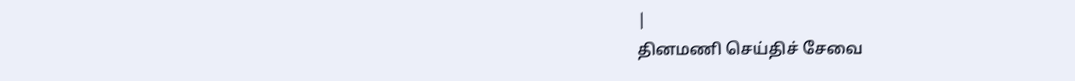|
தினமணி செய்திச் சேவை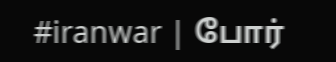#iranwar | போர்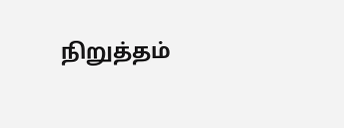நிறுத்தம்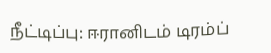நீட்டிப்பு: ஈரானிடம் டிரம்ப்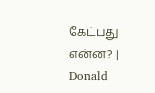கேட்பது என்ன? | Donald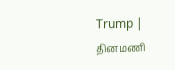Trump |
தினமணி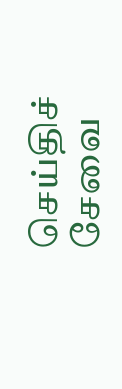செய்திச் சேவை